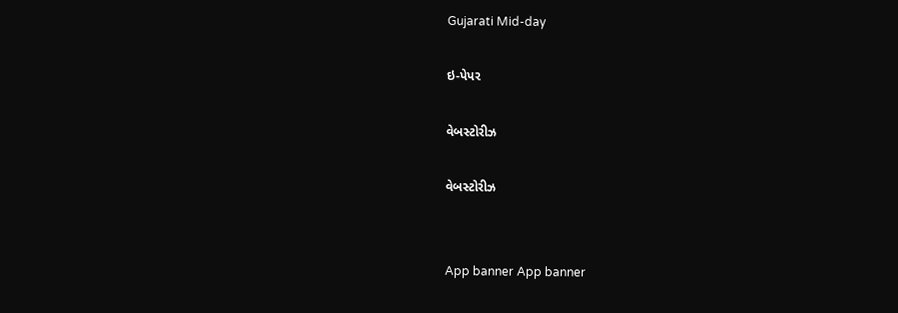Gujarati Mid-day

ઇ-પેપર

વેબસ્ટોરીઝ

વેબસ્ટોરીઝ


App banner App banner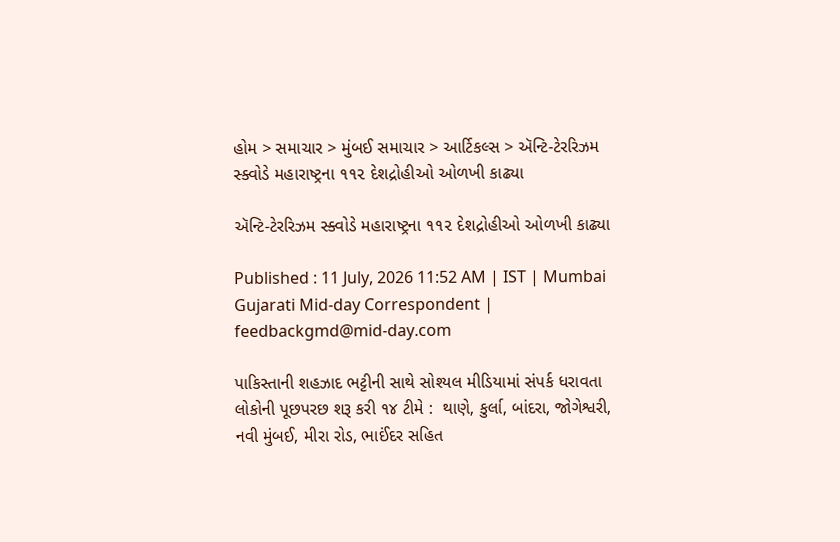હોમ > સમાચાર > મુંબઈ સમાચાર > આર્ટિકલ્સ > ઍન્ટિ-ટેરરિઝમ સ્ક્વોડે મહારાષ્ટ્રના ૧૧૨ દેશદ્રોહીઓ ઓળખી કાઢ્યા

ઍન્ટિ-ટેરરિઝમ સ્ક્વોડે મહારાષ્ટ્રના ૧૧૨ દેશદ્રોહીઓ ઓળખી કાઢ્યા

Published : 11 July, 2026 11:52 AM | IST | Mumbai
Gujarati Mid-day Correspondent | feedbackgmd@mid-day.com

પાકિસ્તાની શહઝાદ ભટ્ટીની સાથે સોશ્યલ મીડિયામાં સંપર્ક ધરાવતા લોકોની પૂછપરછ શરૂ કરી ૧૪ ટીમે :  થાણે, કુર્લા, બાંદરા, જોગેશ્વરી, નવી મુંબઈ, મીરા રોડ, ભાઈંદર સહિત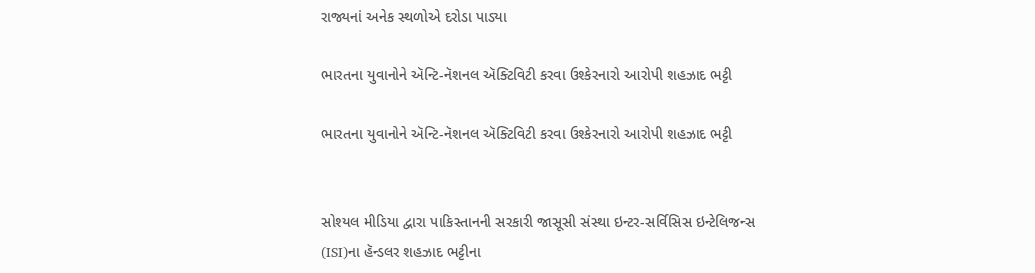રાજ્યનાં અનેક સ્થળોએ દરોડા પાડ્યા

ભારતના યુવાનોને ઍન્ટિ-નૅશનલ ઍક્ટિવિટી કરવા ઉશ્કેરનારો આરોપી શહઝાદ ભટ્ટી

ભારતના યુવાનોને ઍન્ટિ-નૅશનલ ઍક્ટિવિટી કરવા ઉશ્કેરનારો આરોપી શહઝાદ ભટ્ટી


સોશ્યલ મીડિયા દ્વારા પાકિસ્તાનની સરકારી જાસૂસી સંસ્થા ઇન્ટર-સર્વિસિસ ઇન્ટેલિજન્સ (ISI)ના હૅન્ડલર શહઝાદ ભટ્ટીના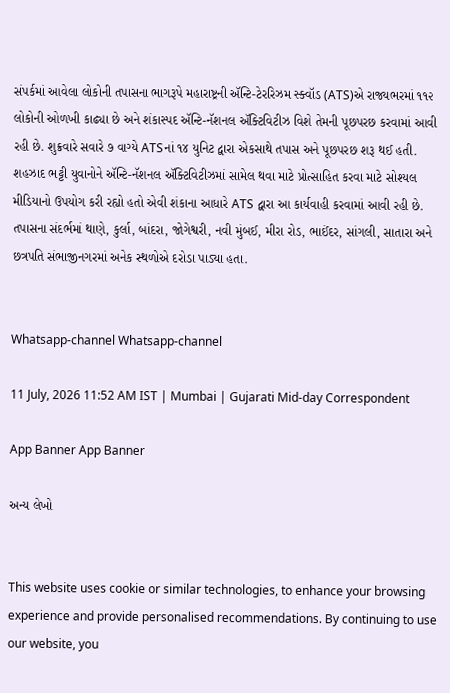સંપર્કમાં આવેલા લોકોની તપાસના ભાગરૂપે મહારાષ્ટ્રની ઍન્ટિ-ટેરરિઝમ સ્ક્વૉડ (ATS)એ રાજ્યભરમાં ૧૧૨ લોકોની ઓળખી કાઢ્યા છે અને શંકાસ્પદ ઍન્ટિ-નૅશનલ ઍક્ટિવિટીઝ વિશે તેમની પૂછપરછ કરવામાં આવી રહી છે. શુક્રવારે સવારે ૭ વાગ્યે ATSનાં ૧૪ યુનિટ દ્વારા એકસાથે તપાસ અને પૂછપરછ શરૂ થઈ હતી. શહઝાદ ભટ્ટી યુવાનોને ઍન્ટિ-નૅશનલ ઍક્ટિવિટીઝમાં સામેલ થવા માટે પ્રોત્સાહિત કરવા માટે સોશ્યલ મીડિયાનો ઉપયોગ કરી રહ્યો હતો એવી શંકાના આધારે ATS દ્વારા આ કાર્યવાહી કરવામાં આવી રહી છે. તપાસના સંદર્ભમાં થાણે, કુર્લા, બાંદરા, જોગેશ્વરી, નવી મુંબઈ, મીરા રોડ, ભાઈંદર, સાંગલી, સાતારા અને છત્રપતિ સંભાજીનગરમાં અનેક સ્થળોએ દરોડા પાડ્યા હતા.


Whatsapp-channel Whatsapp-channel

11 July, 2026 11:52 AM IST | Mumbai | Gujarati Mid-day Correspondent

App Banner App Banner

અન્ય લેખો


This website uses cookie or similar technologies, to enhance your browsing experience and provide personalised recommendations. By continuing to use our website, you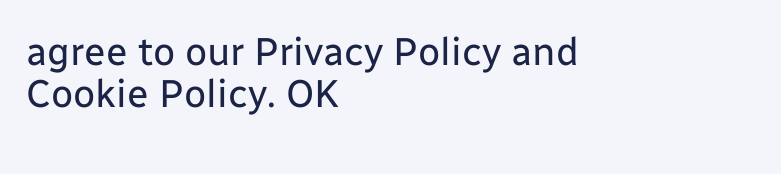agree to our Privacy Policy and Cookie Policy. OK